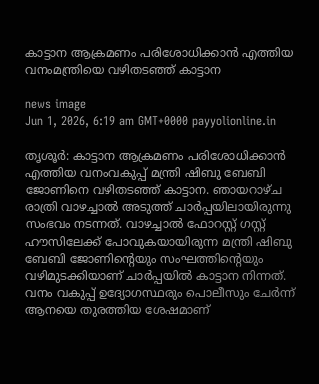കാട്ടാന ആക്രമണം പരിശോധിക്കാൻ എത്തിയ വനംമന്ത്രിയെ വഴിതടഞ്ഞ് കാട്ടാന

news image
Jun 1, 2026, 6:19 am GMT+0000 payyolionline.in

തൃശൂർ: കാട്ടാന ആക്രമണം പരിശോധിക്കാൻ എത്തിയ വനംവകുപ്പ് മന്ത്രി ഷിബു ബേബി ജോണിനെ വഴിതടഞ്ഞ് കാട്ടാന. ഞായറാഴ്ച രാത്രി വാഴച്ചാൽ അടുത്ത് ചാർപ്പയിലായിരുന്നു സംഭവം നടന്നത്. വാഴച്ചാൽ ഫോറസ്റ്റ് ഗസ്റ്റ് ഹൗസിലേക്ക് പോവുകയായിരുന്ന മന്ത്രി ഷിബു ബേബി ജോണിന്റെയും സംഘത്തിന്റെയും വഴിമുടക്കിയാണ് ചാർപ്പയിൽ കാട്ടാന നിന്നത്. വനം വകുപ്പ് ഉദ്യോഗസ്ഥരും പൊലീസും ചേർന്ന് ആനയെ തുരത്തിയ ശേഷമാണ്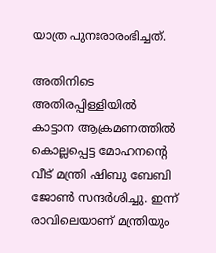യാത്ര പുനഃരാരംഭിച്ചത്.

അതിനിടെ അതിരപ്പിള്ളിയിൽ കാട്ടാന ആക്രമണത്തിൽ കൊല്ലപ്പെട്ട മോഹനന്റെ വീട് മന്ത്രി ഷിബു ബേബി ജോൺ സന്ദർശിച്ചു. ഇന്ന് രാവിലെയാണ് മന്ത്രിയും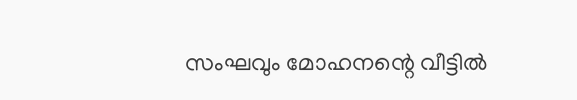സംഘവും മോഹനന്റെ വീട്ടിൽ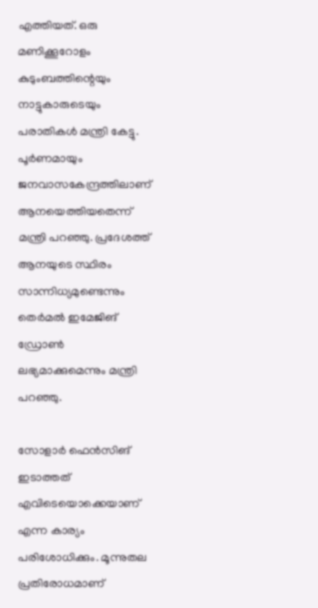എത്തിയത്. ഒരു മണിക്കൂറോളം കുടുംബത്തിന്റെയും നാട്ടുകാരുടെയും പരാതികൾ മന്ത്രി കേട്ടു. പൂർണമായും ജനവാസകേന്ദ്രത്തിലാണ് ആനയെത്തിയതെന്ന് മന്ത്രി പറഞ്ഞു. പ്രദേശത്ത് ആനയുടെ സ്ഥിരം സാന്നിധ്യമുണ്ടെന്നും തെർമൽ ഇമേജിങ് ഡ്രോൺ ലഭ്യമാക്കുമെന്നും മന്ത്രി പറഞ്ഞു.

സോളാർ ഫെൻസിങ് ഇടാത്തത് എവിടെയൊക്കെയാണ് എന്ന കാര്യം പരിശോധിക്കും. മൂന്നുതല പ്രതിരോധമാണ്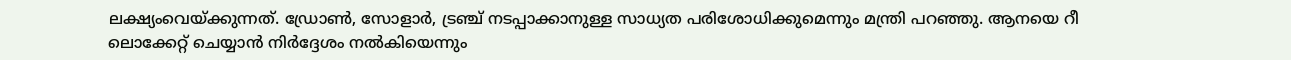ലക്ഷ്യംവെയ്ക്കുന്നത്. ഡ്രോൺ, സോളാർ, ട്രഞ്ച് നടപ്പാക്കാനുള്ള സാധ്യത പരിശോധിക്കുമെന്നും മന്ത്രി പറഞ്ഞു. ആനയെ റീ ലൊക്കേറ്റ് ചെയ്യാൻ നിർദ്ദേശം നൽകിയെന്നും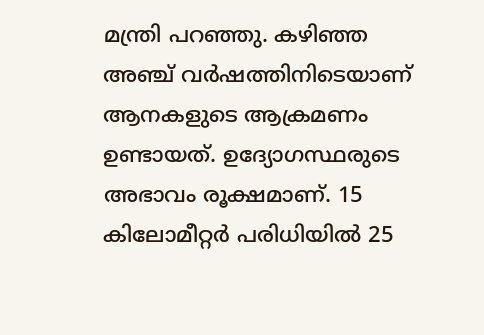മന്ത്രി പറഞ്ഞു. കഴിഞ്ഞ അഞ്ച് വർഷത്തിനിടെയാണ് ആനകളുടെ ആക്രമണം ഉണ്ടായത്. ഉദ്യോഗസ്ഥരുടെ അഭാവം രൂക്ഷമാണ്. 15 കിലോമീറ്റർ പരിധിയിൽ 25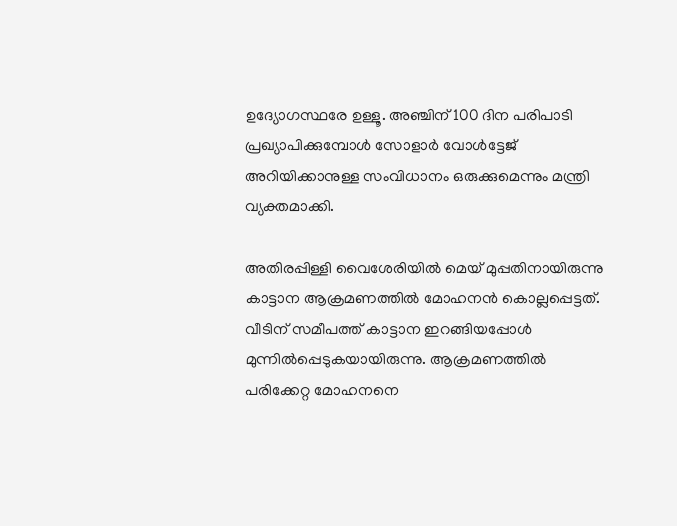ഉദ്യോഗസ്ഥരേ ഉള്ളൂ. അഞ്ചിന് 100 ദിന പരിപാടി പ്രഖ്യാപിക്കുമ്പോൾ സോളാർ വോൾട്ടേജ് അറിയിക്കാനുള്ള സംവിധാനം ഒരുക്കുമെന്നും മന്ത്രി വ്യക്തമാക്കി.

അതിരപ്പിള്ളി വൈശേരിയിൽ മെയ് മുപ്പതിനായിരുന്നു കാട്ടാന ആക്രമണത്തിൽ മോഹനൻ കൊല്ലപ്പെട്ടത്. വീടിന് സമീപത്ത് കാട്ടാന ഇറങ്ങിയപ്പോൾ മുന്നിൽപ്പെടുകയായിരുന്നു. ആക്രമണത്തിൽ പരിക്കേറ്റ മോഹനനെ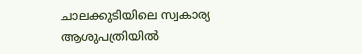ചാലക്കുടിയിലെ സ്വകാര്യ ആശുപത്രിയിൽ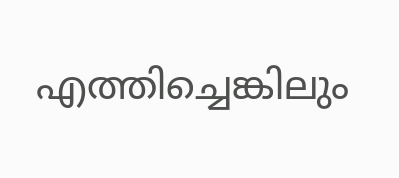എത്തിച്ചെങ്കിലും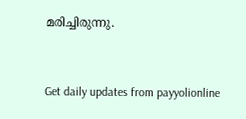മരിച്ചിരുന്നു.



Get daily updates from payyolionline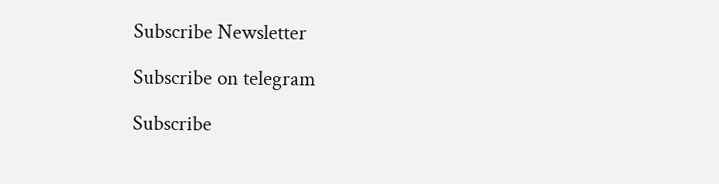Subscribe Newsletter

Subscribe on telegram

Subscribe